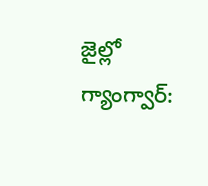జైల్లో గ్యాంగ్వార్: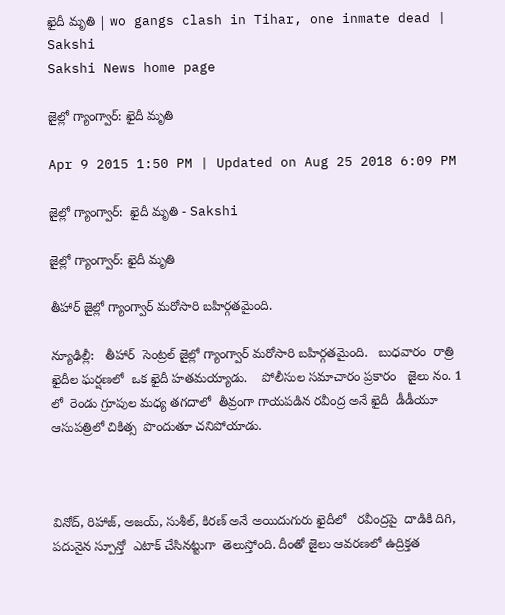ఖైదీ మృతి | wo gangs clash in Tihar, one inmate dead | Sakshi
Sakshi News home page

జైల్లో గ్యాంగ్వార్: ఖైదీ మృతి

Apr 9 2015 1:50 PM | Updated on Aug 25 2018 6:09 PM

జైల్లో గ్యాంగ్వార్:  ఖైదీ మృతి - Sakshi

జైల్లో గ్యాంగ్వార్: ఖైదీ మృతి

తీహార్ జైల్లో గ్యాంగ్వార్ మరోసారి బహిర్గతమైంది.

న్యూఢిల్లీ:   తీహార్  సెంట్రల్ జైల్లో గ్యాంగ్వార్ మరోసారి బహిర్గతమైంది.   బుధవారం  రాత్రి  ఖైదీల ఘర్షణలో  ఒక ఖైదీ హతమయ్యాడు.    పోలీసుల సమాచారం ప్రకారం   జైలు నం. 1 లో  రెండు గ్రూపుల మధ్య తగదాలో  తీవ్రంగా గాయపడిన రవీంద్ర అనే ఖైదీ  డీడీయూ ఆసుపత్రిలో చికిత్స  పొందుతూ చనిపోయాడు.



వినోద్, రిహాజ్, అజయ్, సుశీల్, కిరణ్ అనే అయిదుగురు ఖైదీలో   రవీంద్రపై  దాడికి దిగి, పదునైన స్పూన్తో  ఎటాక్ చేసినట్టుగా  తెలుస్తోంది. దీంతో జైలు ఆవరణలో ఉద్రిక్తత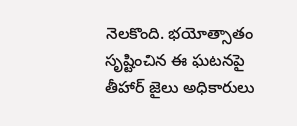నెలకొంది. భయోత్సాతం సృష్టించిన ఈ ఘటనపై  తీహార్ జైలు అధికారులు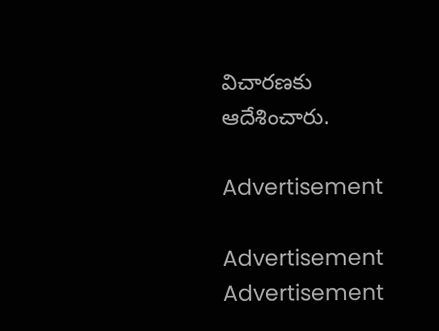విచారణకు  ఆదేశించారు.

Advertisement

Advertisement
Advertisement